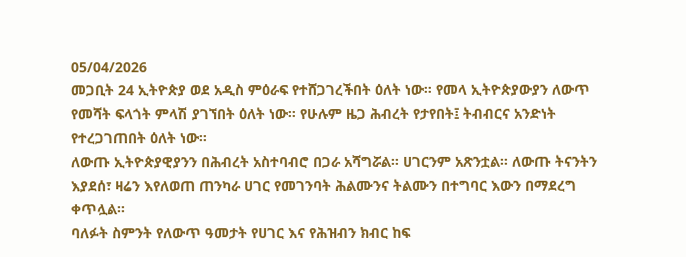05/04/2026
መጋቢት 24 ኢትዮጵያ ወደ አዲስ ምዕራፍ የተሸጋገረችበት ዕለት ነው። የመላ ኢትዮጵያውያን ለውጥ የመሻት ፍላጎት ምላሽ ያገኘበት ዕለት ነው። የሁሉም ዜጋ ሕብረት የታየበት፤ ትብብርና አንድነት የተረጋገጠበት ዕለት ነው።
ለውጡ ኢትዮጵያዊያንን በሕብረት አስተባብሮ በጋራ አሻግሯል። ሀገርንም አጽንቷል። ለውጡ ትናንትን እያደሰ፣ ዛሬን እየለወጠ ጠንካራ ሀገር የመገንባት ሕልሙንና ትልሙን በተግባር እውን በማደረግ ቀጥሏል።
ባለፉት ስምንት የለውጥ ዓመታት የሀገር እና የሕዝብን ክብር ከፍ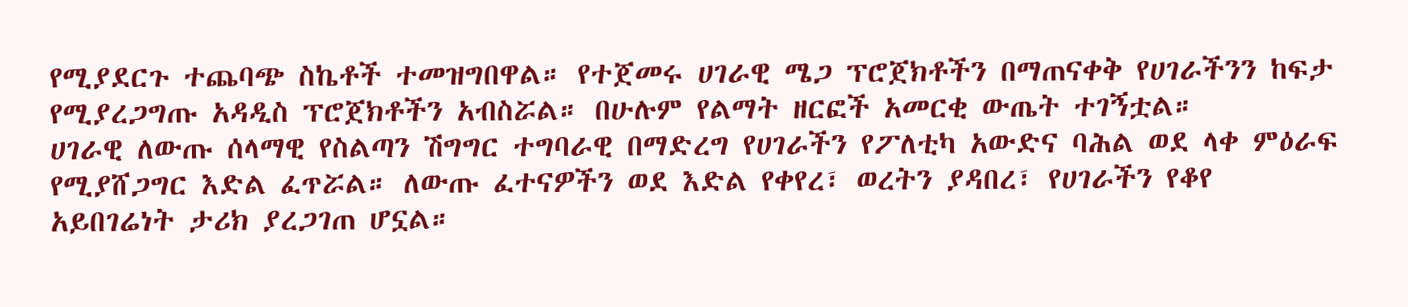የሚያደርጉ ተጨባጭ ስኬቶች ተመዝግበዋል። የተጀመሩ ሀገራዊ ሜጋ ፕሮጀክቶችን በማጠናቀቅ የሀገራችንን ከፍታ የሚያረጋግጡ አዳዲስ ፕሮጀክቶችን አብስሯል። በሁሉም የልማት ዘርፎች አመርቂ ውጤት ተገኝቷል።
ሀገራዊ ለውጡ ሰላማዊ የስልጣን ሽግግር ተግባራዊ በማድረግ የሀገራችን የፖለቲካ አውድና ባሕል ወደ ላቀ ምዕራፍ የሚያሸጋግር እድል ፈጥሯል። ለውጡ ፈተናዎችን ወደ እድል የቀየረ፣ ወረትን ያዳበረ፣ የሀገራችን የቆየ አይበገሬነት ታሪክ ያረጋገጠ ሆኗል።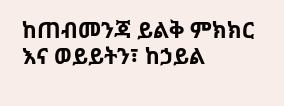ከጠብመንጃ ይልቅ ምክክር እና ወይይትን፣ ከኃይል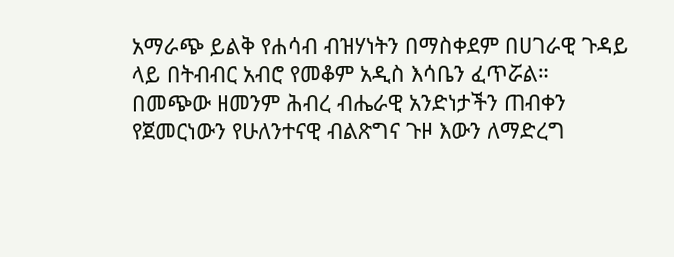አማራጭ ይልቅ የሐሳብ ብዝሃነትን በማስቀደም በሀገራዊ ጉዳይ ላይ በትብብር አብሮ የመቆም አዲስ እሳቤን ፈጥሯል።
በመጭው ዘመንም ሕብረ ብሔራዊ አንድነታችን ጠብቀን የጀመርነውን የሁለንተናዊ ብልጽግና ጉዞ እውን ለማድረግ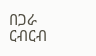በጋራ ርብርብ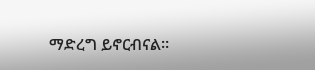ማድረግ ይኖርብናል።